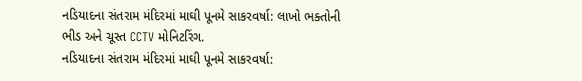નડિયાદના સંતરામ મંદિરમાં માઘી પૂનમે સાકરવર્ષા: લાખો ભક્તોની ભીડ અને ચૂસ્ત CCTV મોનિટરિંગ.
નડિયાદના સંતરામ મંદિરમાં માઘી પૂનમે સાકરવર્ષા: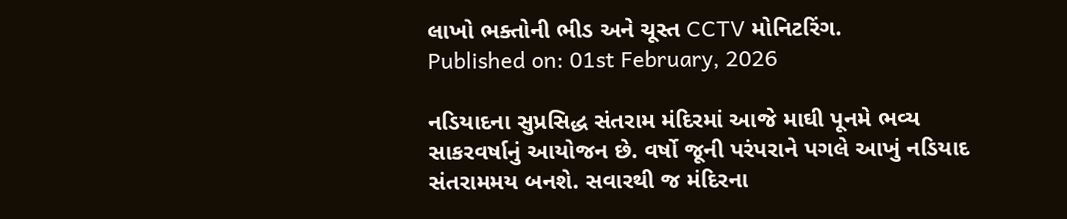લાખો ભક્તોની ભીડ અને ચૂસ્ત CCTV મોનિટરિંગ.
Published on: 01st February, 2026

નડિયાદના સુપ્રસિદ્ધ સંતરામ મંદિરમાં આજે માઘી પૂનમે ભવ્ય સાકરવર્ષાનું આયોજન છે. વર્ષો જૂની પરંપરાને પગલે આખું નડિયાદ સંતરામમય બનશે. સવારથી જ મંદિરના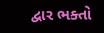દ્વાર ભક્તો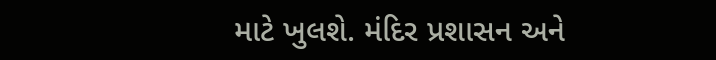માટે ખુલશે. મંદિર પ્રશાસન અને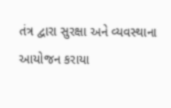તંત્ર દ્વારા સુરક્ષા અને વ્યવસ્થાના આયોજન કરાયા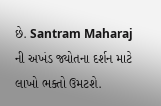છે. Santram Maharaj ની અખંડ જ્યોતના દર્શન માટે લાખો ભક્તો ઉમટશે.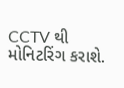CCTV થી મોનિટરિંગ કરાશે.